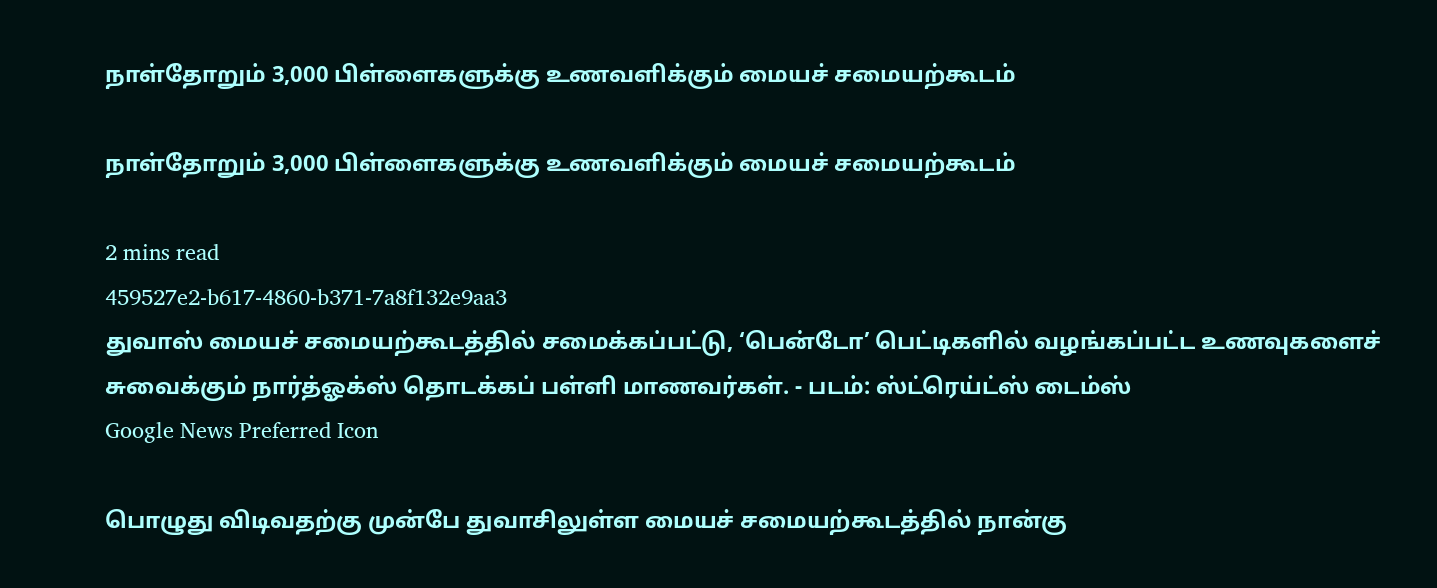நாள்தோறும் 3,000 பிள்ளைகளுக்கு உணவளிக்கும் மையச் சமையற்கூடம்

நாள்தோறும் 3,000 பிள்ளைகளுக்கு உணவளிக்கும் மையச் சமையற்கூடம்

2 mins read
459527e2-b617-4860-b371-7a8f132e9aa3
துவாஸ் மையச் சமையற்கூடத்தில் சமைக்கப்பட்டு, ‘பென்டோ’ பெட்டிகளில் வழங்கப்பட்ட உணவுகளைச் சுவைக்கும் நார்த்ஓக்ஸ் தொடக்கப் பள்ளி மாணவர்கள். - படம்: ஸ்ட்ரெய்ட்ஸ் டைம்ஸ்
Google News Preferred Icon

பொழுது விடிவதற்கு முன்பே துவாசிலுள்ள மையச் சமையற்கூடத்தில் நான்கு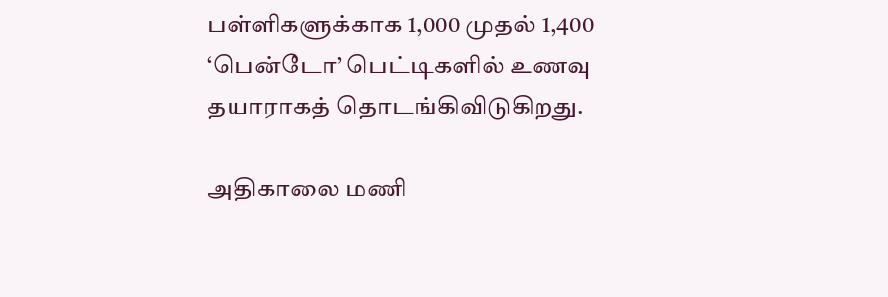பள்ளிகளுக்காக 1,000 முதல் 1,400 ‘பென்டோ’ பெட்டிகளில் உணவு தயாராகத் தொடங்கிவிடுகிறது.

அதிகாலை மணி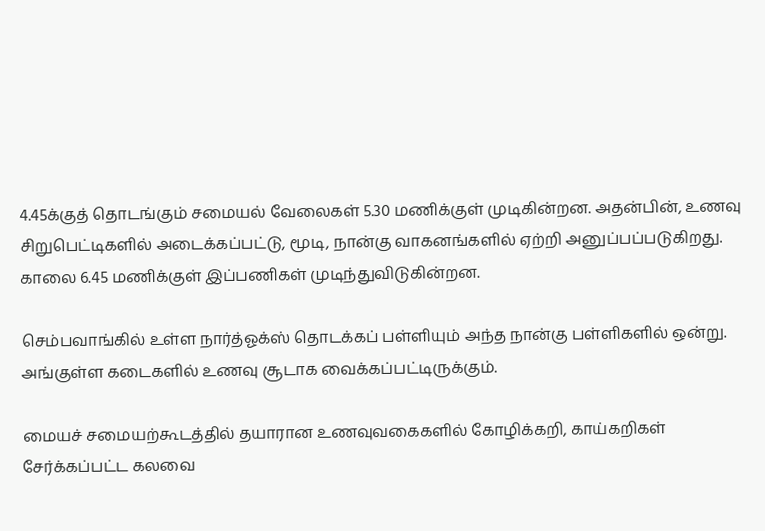4.45க்குத் தொடங்கும் சமையல் வேலைகள் 5.30 மணிக்குள் முடிகின்றன. அதன்பின், உணவு சிறுபெட்டிகளில் அடைக்கப்பட்டு, மூடி, நான்கு வாகனங்களில் ஏற்றி அனுப்பப்படுகிறது. காலை 6.45 மணிக்குள் இப்பணிகள் முடிந்துவிடுகின்றன.

செம்பவாங்கில் உள்ள நார்த்ஓக்ஸ் தொடக்கப் பள்ளியும் அந்த நான்கு பள்ளிகளில் ஒன்று. அங்குள்ள கடைகளில் உணவு சூடாக வைக்கப்பட்டிருக்கும்.

மையச் சமையற்கூடத்தில் தயாரான உணவுவகைகளில் கோழிக்கறி, காய்கறிகள் சேர்க்கப்பட்ட கலவை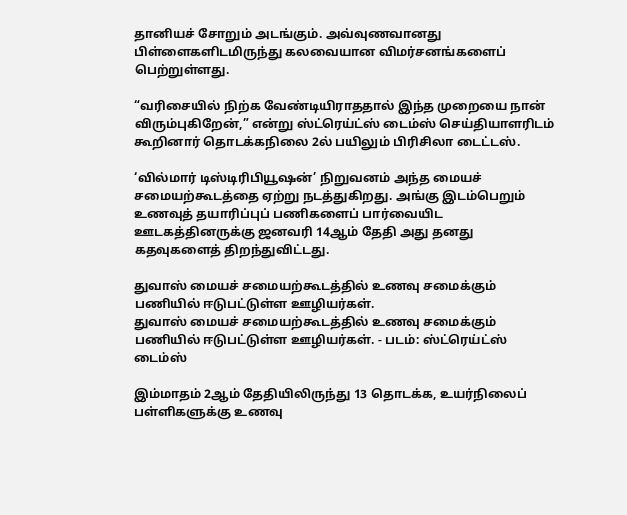தானியச் சோறும் அடங்கும். அவ்வுணவானது பிள்ளைகளிடமிருந்து கலவையான விமர்சனங்களைப் பெற்றுள்ளது.

“வரிசையில் நிற்க வேண்டியிராததால் இந்த முறையை நான் விரும்புகிறேன்,” என்று ஸ்ட்ரெய்ட்ஸ் டைம்ஸ் செய்தியாளரிடம் கூறினார் தொடக்கநிலை 2ல் பயிலும் பிரிசிலா டைட்டஸ்.

‘வில்மார் டிஸ்டிரிபியூஷன்’ நிறுவனம் அந்த மையச் சமையற்கூடத்தை ஏற்று நடத்துகிறது. அங்கு இடம்பெறும் உணவுத் தயாரிப்புப் பணிகளைப் பார்வையிட ஊடகத்தினருக்கு ஜனவரி 14ஆம் தேதி அது தனது கதவுகளைத் திறந்துவிட்டது.

துவாஸ் மையச் சமையற்கூடத்தில் உணவு சமைக்கும் பணியில் ஈடுபட்டுள்ள ஊழியர்கள்.
துவாஸ் மையச் சமையற்கூடத்தில் உணவு சமைக்கும் பணியில் ஈடுபட்டுள்ள ஊழியர்கள். - படம்: ஸ்ட்ரெய்ட்ஸ் டைம்ஸ்

இம்மாதம் 2ஆம் தேதியிலிருந்து 13 தொடக்க, உயர்நிலைப் பள்ளிகளுக்கு உணவு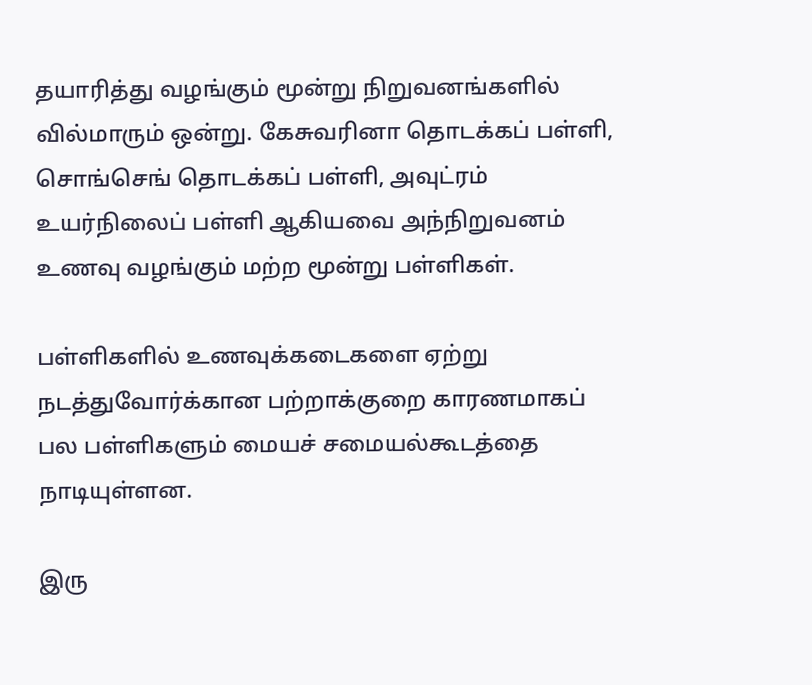தயாரித்து வழங்கும் மூன்று நிறுவனங்களில் வில்மாரும் ஒன்று. கேசுவரினா தொடக்கப் பள்ளி, சொங்செங் தொடக்கப் பள்ளி, அவுட்ரம் உயர்நிலைப் பள்ளி ஆகியவை அந்நிறுவனம் உணவு வழங்கும் மற்ற மூன்று பள்ளிகள்.

பள்ளிகளில் உணவுக்கடைகளை ஏற்று நடத்துவோர்க்கான பற்றாக்குறை காரணமாகப் பல பள்ளிகளும் மையச் சமையல்கூடத்தை நாடியுள்ளன.

இரு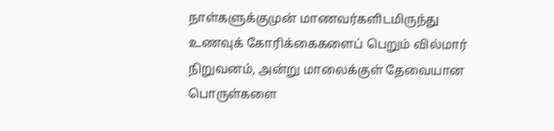நாள்களுக்குமுன் மாணவர்களிடமிருந்து உணவுக் கோரிக்கைகளைப் பெறும் வில்மார் நிறுவனம், அன்று மாலைக்குள் தேவையான பொருள்களை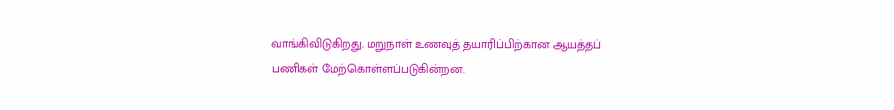வாங்கிவிடுகிறது. மறுநாள் உணவுத் தயாரிப்பிற்கான ஆயத்தப் பணிகள் மேற்கொள்ளப்படுகின்றன.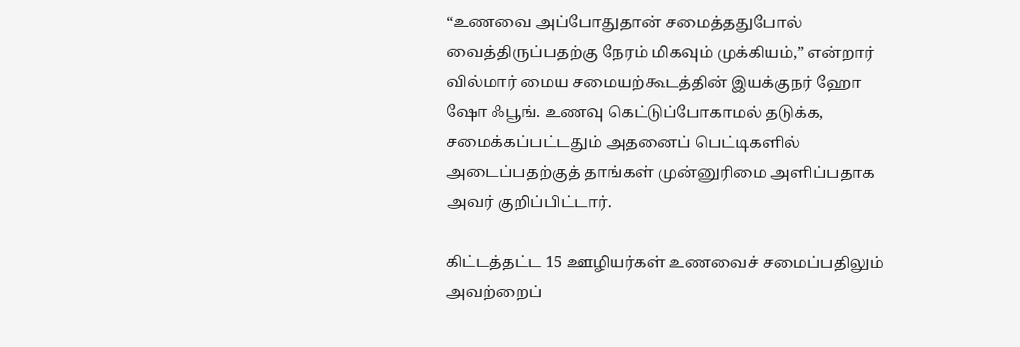“உணவை அப்போதுதான் சமைத்ததுபோல் வைத்திருப்பதற்கு நேரம் மிகவும் முக்கியம்,” என்றார் வில்மார் மைய சமையற்கூடத்தின் இயக்குநர் ஹோ ஷோ ஃபூங். உணவு கெட்டுப்போகாமல் தடுக்க, சமைக்கப்பட்டதும் அதனைப் பெட்டிகளில் அடைப்பதற்குத் தாங்கள் முன்னுரிமை அளிப்பதாக அவர் குறிப்பிட்டார்.

கிட்டத்தட்ட 15 ஊழியர்கள் உணவைச் சமைப்பதிலும் அவற்றைப்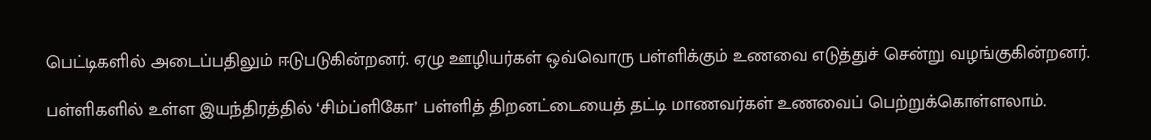பெட்டிகளில் அடைப்பதிலும் ஈடுபடுகின்றனர். ஏழு ஊழியர்கள் ஒவ்வொரு பள்ளிக்கும் உணவை எடுத்துச் சென்று வழங்குகின்றனர்.

பள்ளிகளில் உள்ள இயந்திரத்தில் ‘சிம்ப்ளிகோ’ பள்ளித் திறனட்டையைத் தட்டி மாணவர்கள் உணவைப் பெற்றுக்கொள்ளலாம்.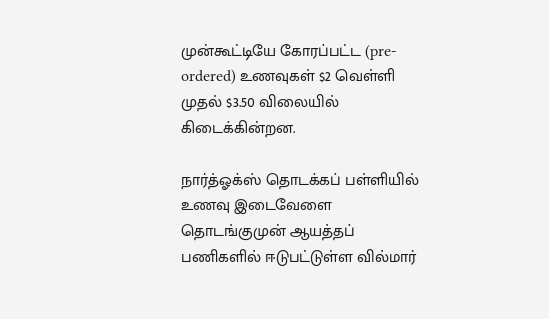முன்கூட்டியே கோரப்பட்ட (pre-ordered) உணவுகள் $2 வெள்ளி முதல் $3.50 விலையில் கிடைக்கின்றன.

நார்த்ஓக்ஸ் தொடக்கப் பள்ளியில் உணவு இடைவேளை தொடங்குமுன் ஆயத்தப் பணிகளில் ஈடுபட்டுள்ள வில்மார்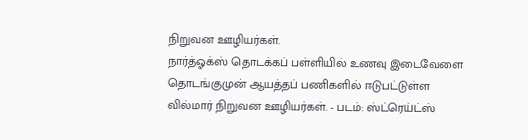நிறுவன ஊழியர்கள்.
நார்த்ஓக்ஸ் தொடக்கப் பள்ளியில் உணவு இடைவேளை தொடங்குமுன் ஆயத்தப் பணிகளில் ஈடுபட்டுள்ள வில்மார் நிறுவன ஊழியர்கள். - படம்: ஸ்ட்ரெய்ட்ஸ்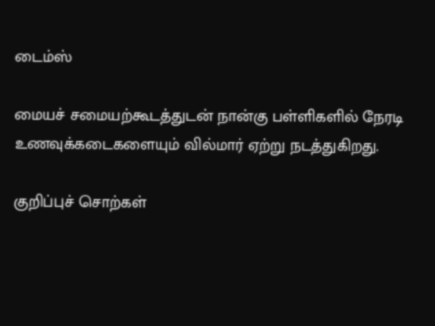டைம்ஸ்

மையச் சமையற்கூடத்துடன் நான்கு பள்ளிகளில் நேரடி உணவுக்கடைகளையும் வில்மார் ஏற்று நடத்துகிறது.

குறிப்புச் சொற்கள்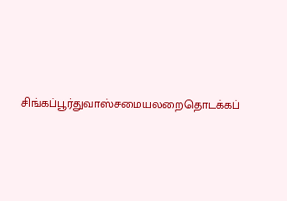சிங்கப்பூர்துவாஸ்சமையலறைதொடக்கப்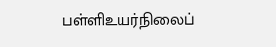பள்ளிஉயர்நிலைப்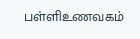பள்ளிஉணவகம்